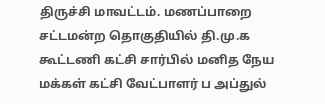திருச்சி மாவட்டம். மணப்பாறை சட்டமன்ற தொகுதியில் தி.மு.க கூட்டணி கட்சி சார்பில் மனித நேய மக்கள் கட்சி வேட்பாளர் ப அப்துல்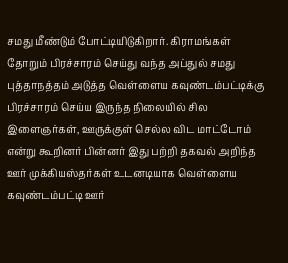சமது மீண்டும் போட்டியிடுகிறார். கிராமங்கள் தோறும் பிரச்சாரம் செய்து வந்த அப்துல் சமது புத்தாநத்தம் அடுத்த வெள்ளைய கவுண்டம்பட்டிக்கு பிரச்சாரம் செய்ய இருந்த நிலையில் சில இளைஞர்கள், ஊருக்குள் செல்ல விட மாட்டோம் என்று கூறினர் பின்னர் இது பற்றி தகவல் அறிந்த ஊர் முக்கியஸ்தர்கள் உடனடியாக வெள்ளைய கவுண்டம்பட்டி ஊர்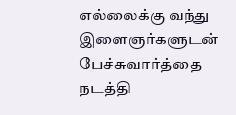எல்லைக்கு வந்து இளைஞர்களுடன் பேச்சுவார்த்தை நடத்தி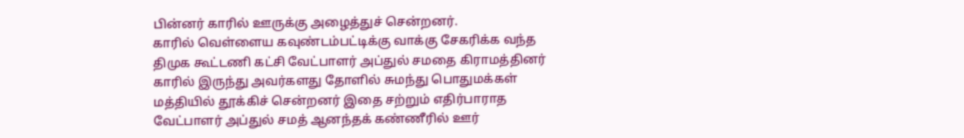பின்னர் காரில் ஊருக்கு அழைத்துச் சென்றனர்.
காரில் வெள்ளைய கவுண்டம்பட்டிக்கு வாக்கு சேகரிக்க வந்த திமுக கூட்டணி கட்சி வேட்பாளர் அப்துல் சமதை கிராமத்தினர் காரில் இருந்து அவர்களது தோளில் சுமந்து பொதுமக்கள் மத்தியில் தூக்கிச் சென்றனர் இதை சற்றும் எதிர்பாராத வேட்பாளர் அப்துல் சமத் ஆனந்தக் கண்ணீரில் ஊர்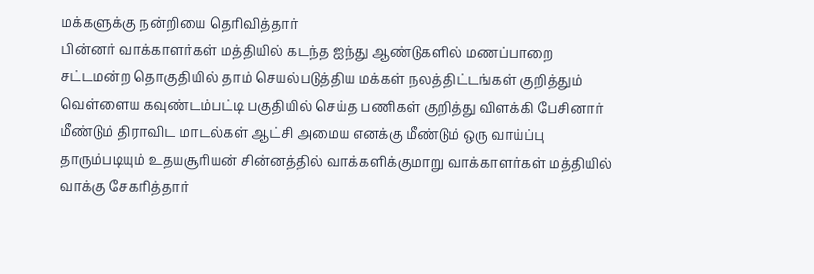மக்களுக்கு நன்றியை தெரிவித்தார்
பின்னர் வாக்காளர்கள் மத்தியில் கடந்த ஐந்து ஆண்டுகளில் மணப்பாறை சட்டமன்ற தொகுதியில் தாம் செயல்படுத்திய மக்கள் நலத்திட்டங்கள் குறித்தும் வெள்ளைய கவுண்டம்பட்டி பகுதியில் செய்த பணிகள் குறித்து விளக்கி பேசினார்
மீண்டும் திராவிட மாடல்கள் ஆட்சி அமைய எனக்கு மீண்டும் ஒரு வாய்ப்பு தாரும்படியும் உதயசூரியன் சின்னத்தில் வாக்களிக்குமாறு வாக்காளர்கள் மத்தியில் வாக்கு சேகரித்தார்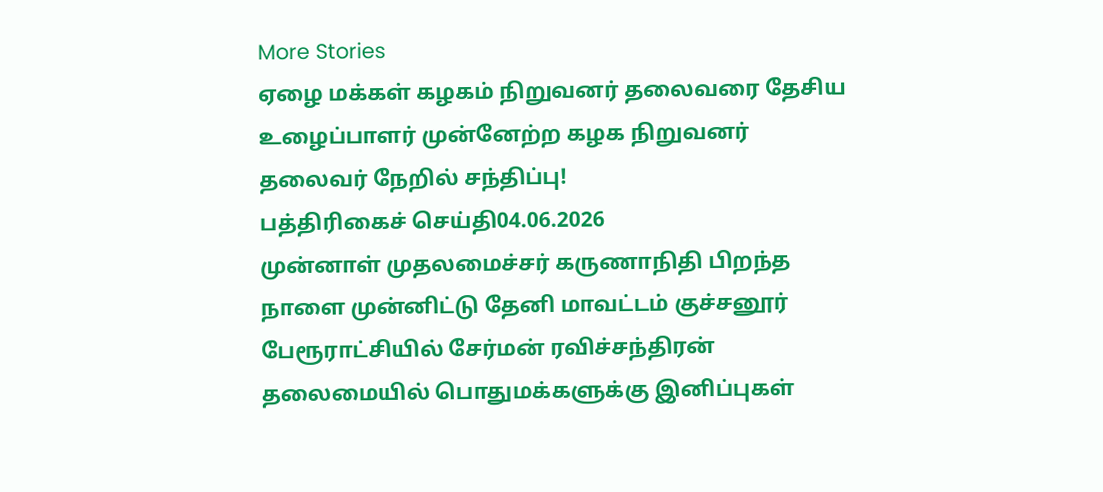More Stories
ஏழை மக்கள் கழகம் நிறுவனர் தலைவரை தேசிய உழைப்பாளர் முன்னேற்ற கழக நிறுவனர் தலைவர் நேறில் சந்திப்பு!
பத்திரிகைச் செய்தி04.06.2026
முன்னாள் முதலமைச்சர் கருணாநிதி பிறந்த நாளை முன்னிட்டு தேனி மாவட்டம் குச்சனூர் பேரூராட்சியில் சேர்மன் ரவிச்சந்திரன் தலைமையில் பொதுமக்களுக்கு இனிப்புகள்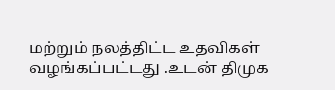மற்றும் நலத்திட்ட உதவிகள் வழங்கப்பட்டது .உடன் திமுக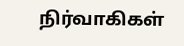நிர்வாகிகள்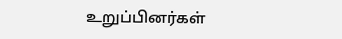உறுப்பினர்கள்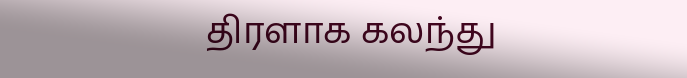திரளாக கலந்து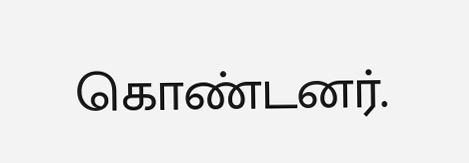கொண்டனர்.